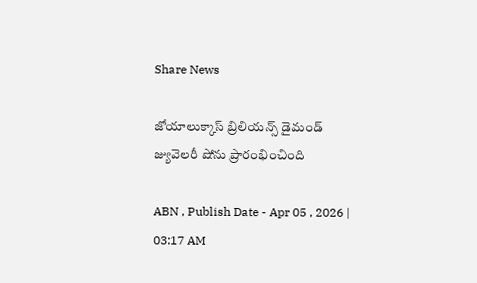Share News

జోయాలుక్కాస్ బ్రిలియన్స్ డైమండ్ జ్యువెలరీ షోను ప్రారంభించింది

ABN , Publish Date - Apr 05 , 2026 | 03:17 AM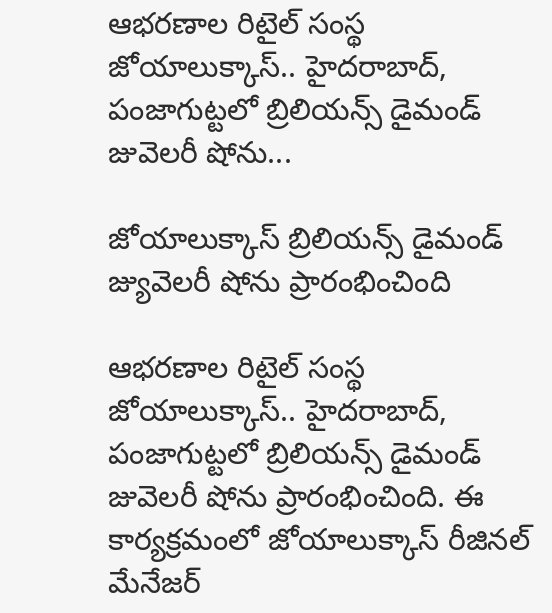ఆభరణాల రిటైల్‌ సంస్థ జోయాలుక్కాస్‌.. హైదరాబాద్‌, పంజాగుట్టలో బ్రిలియన్స్‌ డైమండ్‌ జువెలరీ షోను...

జోయాలుక్కాస్ బ్రిలియన్స్ డైమండ్ జ్యువెలరీ షోను ప్రారంభించింది

ఆభరణాల రిటైల్‌ సంస్థ జోయాలుక్కాస్‌.. హైదరాబాద్‌, పంజాగుట్టలో బ్రిలియన్స్‌ డైమండ్‌ జువెలరీ షోను ప్రారంభించింది. ఈ కార్యక్రమంలో జోయాలుక్కాస్‌ రీజినల్‌ మేనేజర్‌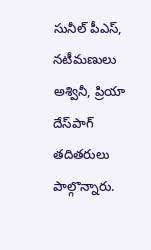సునీల్‌ పీఎస్‌, నటీమణులు అశ్వినీ, ప్రియా దేస్‌పాగ్‌ తదితరులు పాల్గొన్నారు.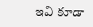ఇవి కూడా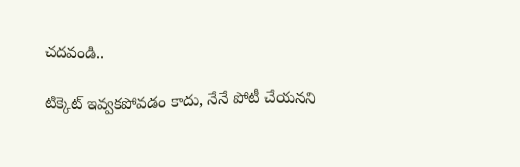చదవండి..

టిక్కెట్ ఇవ్వకపోవడం కాదు, నేనే పోటీ చేయనని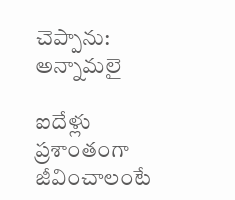చెప్పాను: అన్నామలై

ఐదేళ్లు ప్రశాంతంగా జీవించాలంటే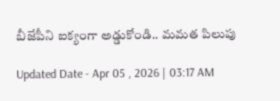బీజేపీని ఐక్యంగా అడ్డుకోండి.. మమత పిలుపు

Updated Date - Apr 05 , 2026 | 03:17 AM